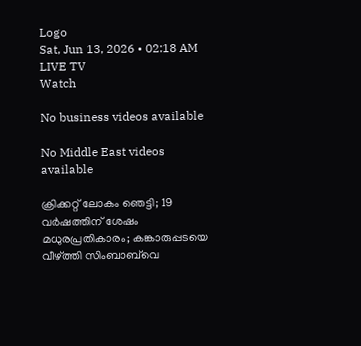Logo
Sat, Jun 13, 2026 • 02:18 AM
LIVE TV
Watch

No business videos available

No Middle East videos available

ക്രിക്കറ്റ് ലോകം ഞെട്ടി; 19 വർഷത്തിന് ശേഷം മധുരപ്രതികാരം; കങ്കാരുപ്പടയെ വീഴ്ത്തി സിംബാബ്‌വെ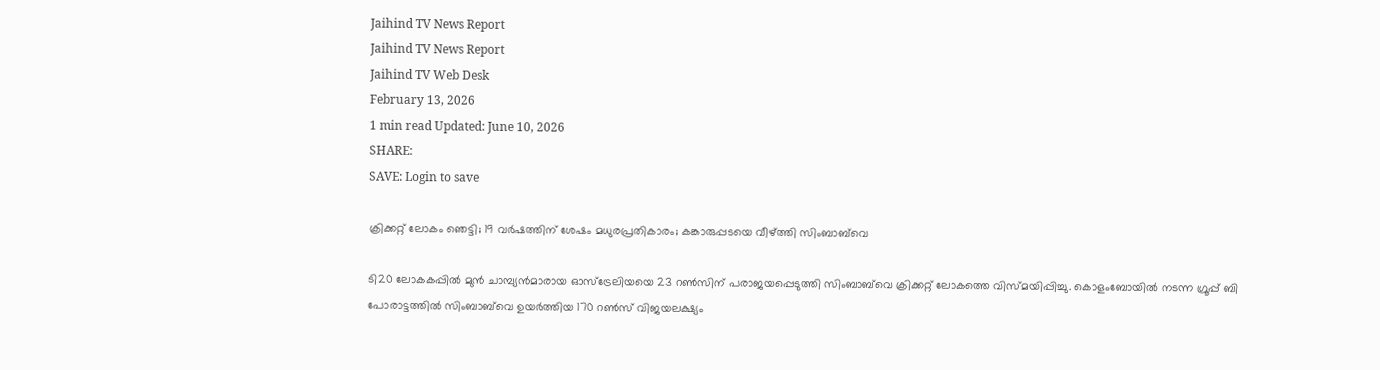Jaihind TV News Report
Jaihind TV News Report
Jaihind TV Web Desk
February 13, 2026
1 min read Updated: June 10, 2026
SHARE:
SAVE: Login to save

ക്രിക്കറ്റ് ലോകം ഞെട്ടി; 19 വർഷത്തിന് ശേഷം മധുരപ്രതികാരം; കങ്കാരുപ്പടയെ വീഴ്ത്തി സിംബാബ്‌വെ

ടി20 ലോകകപ്പിൽ മുൻ ചാമ്പ്യൻമാരായ ഓസ്‌ട്രേലിയയെ 23 റൺസിന് പരാജയപ്പെടുത്തി സിംബാബ്‌വെ ക്രിക്കറ്റ് ലോകത്തെ വിസ്മയിപ്പിച്ചു. കൊളംബോയിൽ നടന്ന ഗ്രൂപ്പ് ബി പോരാട്ടത്തിൽ സിംബാബ്‌വെ ഉയർത്തിയ 170 റൺസ് വിജയലക്ഷ്യം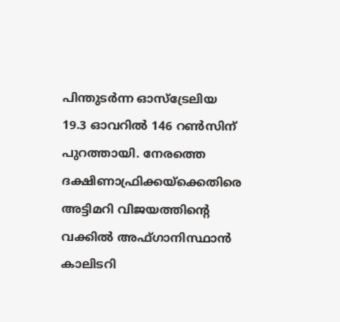പിന്തുടർന്ന ഓസ്‌ട്രേലിയ 19.3 ഓവറിൽ 146 റൺസിന് പുറത്തായി. നേരത്തെ ദക്ഷിണാഫ്രിക്കയ്‌ക്കെതിരെ അട്ടിമറി വിജയത്തിന്റെ വക്കിൽ അഫ്ഗാനിസ്ഥാൻ കാലിടറി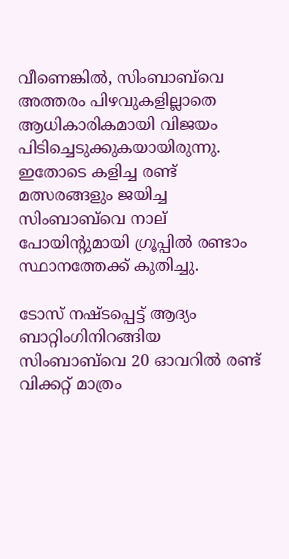വീണെങ്കിൽ, സിംബാബ്‌വെ അത്തരം പിഴവുകളില്ലാതെ ആധികാരികമായി വിജയം പിടിച്ചെടുക്കുകയായിരുന്നു. ഇതോടെ കളിച്ച രണ്ട് മത്സരങ്ങളും ജയിച്ച സിംബാബ്‌വെ നാല് പോയിന്റുമായി ഗ്രൂപ്പിൽ രണ്ടാം സ്ഥാനത്തേക്ക് കുതിച്ചു.

ടോസ് നഷ്ടപ്പെട്ട് ആദ്യം ബാറ്റിംഗിനിറങ്ങിയ സിംബാബ്‌വെ 20 ഓവറിൽ രണ്ട് വിക്കറ്റ് മാത്രം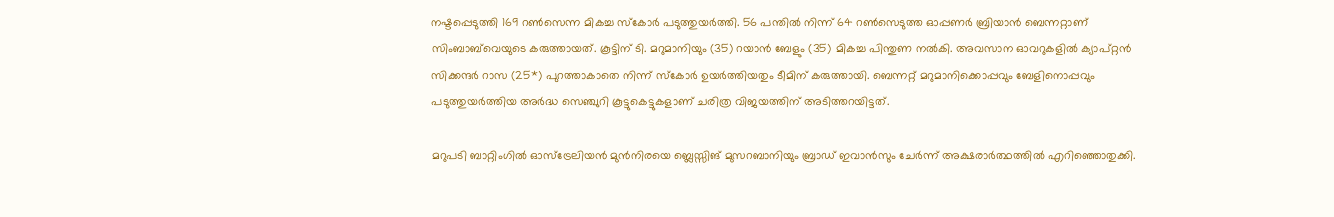നഷ്ടപ്പെടുത്തി 169 റൺസെന്ന മികച്ച സ്‌കോർ പടുത്തുയർത്തി. 56 പന്തിൽ നിന്ന് 64 റൺസെടുത്ത ഓപ്പണർ ബ്രിയാൻ ബെന്നറ്റാണ് സിംബാബ്‌വെയുടെ കരുത്തായത്. കൂട്ടിന് ടി. മറുമാനിയും (35) റയാൻ ബേളും (35) മികച്ച പിന്തുണ നൽകി. അവസാന ഓവറുകളിൽ ക്യാപ്റ്റൻ സിക്കന്ദർ റാസ (25*) പുറത്താകാതെ നിന്ന് സ്കോർ ഉയർത്തിയതും ടീമിന് കരുത്തായി. ബെന്നറ്റ് മറുമാനിക്കൊപ്പവും ബേളിനൊപ്പവും പടുത്തുയർത്തിയ അർദ്ധ സെഞ്ചുറി കൂട്ടുകെട്ടുകളാണ് ചരിത്ര വിജയത്തിന് അടിത്തറയിട്ടത്.

മറുപടി ബാറ്റിംഗിൽ ഓസ്‌ട്രേലിയൻ മുൻനിരയെ ബ്ലെസ്സിങ് മുസറബാനിയും ബ്രാഡ് ഇവാൻസും ചേർന്ന് അക്ഷരാർത്ഥത്തിൽ എറിഞ്ഞൊതുക്കി.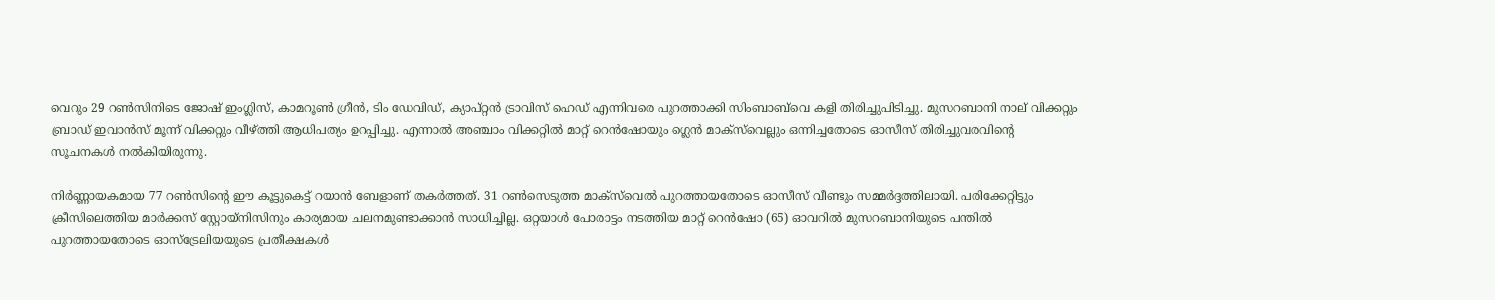വെറും 29 റൺസിനിടെ ജോഷ് ഇംഗ്ലിസ്, കാമറൂൺ ഗ്രീൻ, ടിം ഡേവിഡ്, ക്യാപ്റ്റൻ ട്രാവിസ് ഹെഡ് എന്നിവരെ പുറത്താക്കി സിംബാബ്‌വെ കളി തിരിച്ചുപിടിച്ചു. മുസറബാനി നാല് വിക്കറ്റും ബ്രാഡ് ഇവാൻസ് മൂന്ന് വിക്കറ്റും വീഴ്ത്തി ആധിപത്യം ഉറപ്പിച്ചു. എന്നാൽ അഞ്ചാം വിക്കറ്റിൽ മാറ്റ് റെൻഷോയും ഗ്ലെൻ മാക്‌സ്‌വെല്ലും ഒന്നിച്ചതോടെ ഓസീസ് തിരിച്ചുവരവിൻ്റെ സൂചനകൾ നൽകിയിരുന്നു.

നിർണ്ണായകമായ 77 റൺസിന്റെ ഈ കൂട്ടുകെട്ട് റയാൻ ബേളാണ് തകർത്തത്. 31 റൺസെടുത്ത മാക്‌സ്‌വെൽ പുറത്തായതോടെ ഓസീസ് വീണ്ടും സമ്മർദ്ദത്തിലായി. പരിക്കേറ്റിട്ടും ക്രീസിലെത്തിയ മാർക്കസ് സ്റ്റോയ്‌നിസിനും കാര്യമായ ചലനമുണ്ടാക്കാൻ സാധിച്ചില്ല. ഒറ്റയാൾ പോരാട്ടം നടത്തിയ മാറ്റ് റെൻഷോ (65) ഓവറിൽ മുസറബാനിയുടെ പന്തിൽ പുറത്തായതോടെ ഓസ്‌ട്രേലിയയുടെ പ്രതീക്ഷകൾ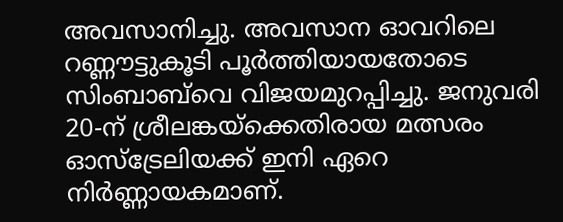അവസാനിച്ചു. അവസാന ഓവറിലെ റണ്ണൗട്ടുകൂടി പൂർത്തിയായതോടെ സിംബാബ്‌വെ വിജയമുറപ്പിച്ചു. ജനുവരി 20-ന് ശ്രീലങ്കയ്‌ക്കെതിരായ മത്സരം ഓസ്‌ട്രേലിയക്ക് ഇനി ഏറെ നിർണ്ണായകമാണ്.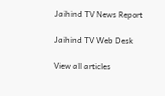Jaihind TV News Report

Jaihind TV Web Desk

View all articles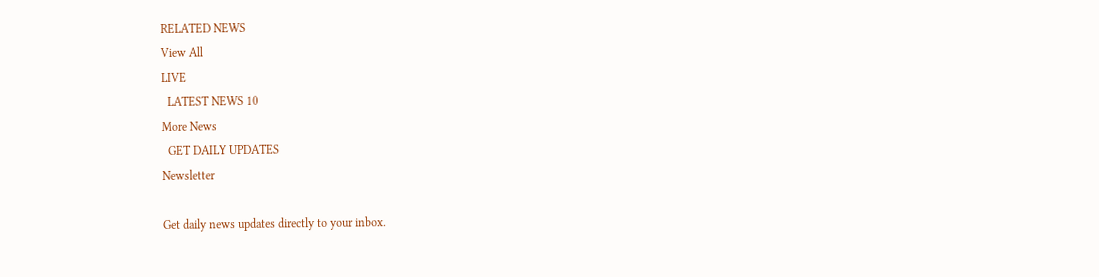RELATED NEWS
View All
LIVE
  LATEST NEWS 10
More News
  GET DAILY UPDATES
Newsletter

Get daily news updates directly to your inbox.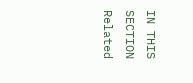IN THIS SECTION
Related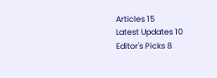Articles 15
Latest Updates 10
Editor's Picks 8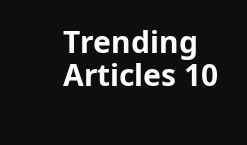Trending Articles 10